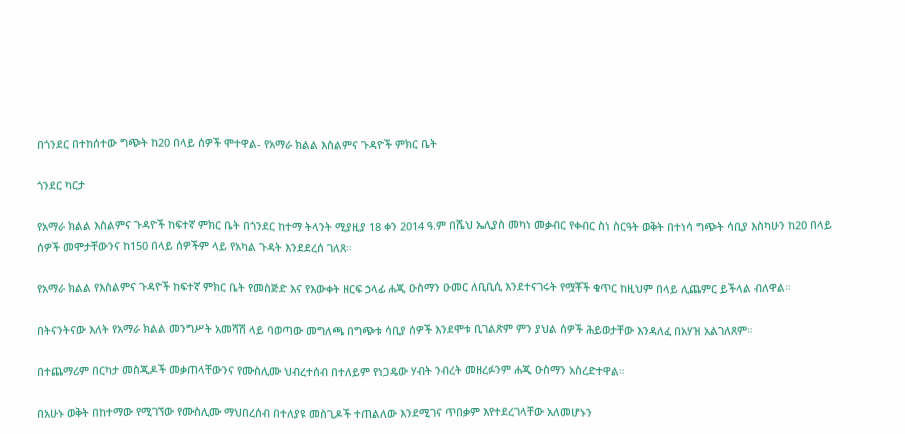በጎንደር በተከሰተው ግጭት ከ20 በላይ ሰዎች ሞተዋል- የአማራ ክልል እስልምና ጉዳዮች ምክር ቤት

ጎንደር ካርታ

የአማራ ክልል እስልምና ጉዳዮች ከፍተኛ ምክር ቤት በጎንደር ከተማ ትላንት ሚያዚያ 18 ቀን 2014 ዓ.ም በሼህ ኤሊያስ መካነ መቃብር የቀብር ስነ ስርዓት ወቅት በተነሳ ግጭት ሳቢያ እስካሁን ከ20 በላይ ሰዎች መሞታቸውንና ከ150 በላይ ሰዎችም ላይ የአካል ጉዳት እንደደረሰ ገለጸ።

የአማራ ክልል የእስልምና ጉዳዮች ከፍተኛ ምክር ቤት የመስጅድ እና የእውቀት ዘርፍ ኃላፊ ሐጂ ዑስማን ዑመር ለቢቢሲ እንደተናገሩት የሟቾች ቁጥር ከዚህም በላይ ሊጨምር ይችላል ብለዋል።

በትናንትናው እለት የአማራ ክልል መንግሥት አመሻሽ ላይ ባወጣው መግለጫ በግጭቱ ሳቢያ ሰዎች እንደሞቱ ቢገልጽም ምን ያህል ሰዎች ሕይወታቸው እንዳለፈ በአሃዝ አልገለጸም።

በተጨማሪም በርካታ መስጂዶች መቃጠላቸውንና የሙስሊሙ ህብረተሰብ በተለይም የነጋዴው ሃብት ንብረት መዘረፉንም ሐጂ ዑስማን አስረድተዋል።

በአሁኑ ወቅት በከተማው የሚገኘው የሙስሊሙ ማህበረሰብ በተለያዩ መስጊዶች ተጠልለው እንደሚገና ጥበቃም እየተደረገላቸው አለመሆኑን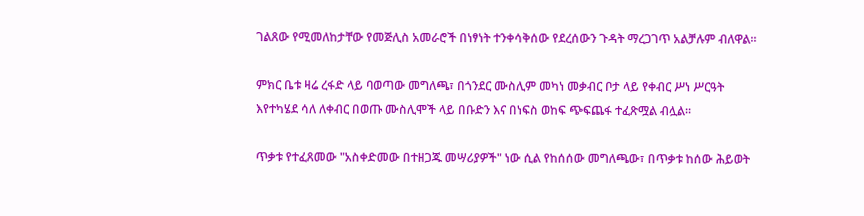ገልጸው የሚመለከታቸው የመጅሊስ አመራሮች በነፃነት ተንቀሳቅሰው የደረሰውን ጉዳት ማረጋገጥ አልቻሉም ብለዋል።

ምክር ቤቱ ዛሬ ረፋድ ላይ ባወጣው መግለጫ፣ በጎንደር ሙስሊም መካነ መቃብር ቦታ ላይ የቀብር ሥነ ሥርዓት እየተካሄደ ሳለ ለቀብር በወጡ ሙስሊሞች ላይ በቡድን እና በነፍስ ወከፍ ጭፍጨፋ ተፈጽሟል ብሏል።

ጥቃቱ የተፈጸመው "አስቀድመው በተዘጋጁ መሣሪያዎች" ነው ሲል የከሰሰው መግለጫው፣ በጥቃቱ ከሰው ሕይወት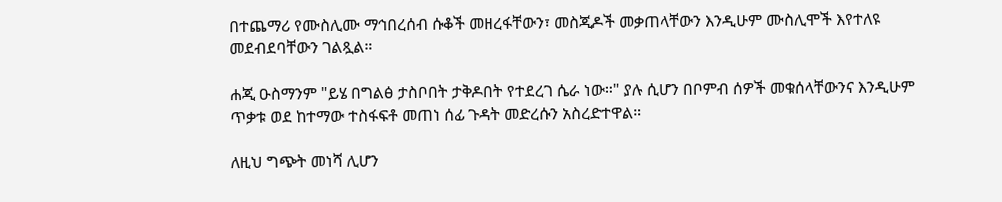በተጨማሪ የሙስሊሙ ማኅበረሰብ ሱቆች መዘረፋቸውን፣ መስጂዶች መቃጠላቸውን እንዲሁም ሙስሊሞች እየተለዩ መደብደባቸውን ገልጿል።

ሐጂ ዑስማንም "ይሄ በግልፅ ታስቦበት ታቅዶበት የተደረገ ሴራ ነው።" ያሉ ሲሆን በቦምብ ሰዎች መቁሰላቸውንና እንዲሁም ጥቃቱ ወደ ከተማው ተስፋፍቶ መጠነ ሰፊ ጉዳት መድረሱን አስረድተዋል።

ለዚህ ግጭት መነሻ ሊሆን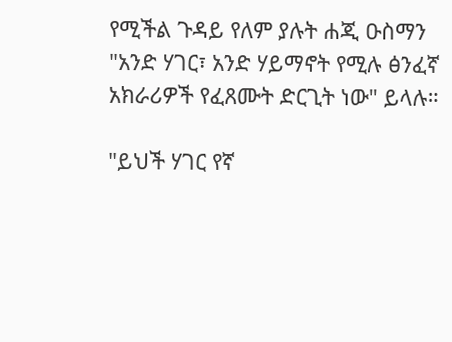የሚችል ጉዳይ የለም ያሉት ሐጂ ዑስማን "አንድ ሃገር፣ አንድ ሃይማኖት የሚሉ ፅንፈኛ አክራሪዎች የፈጸሙት ድርጊት ነው" ይላሉ።

"ይህች ሃገር የኛ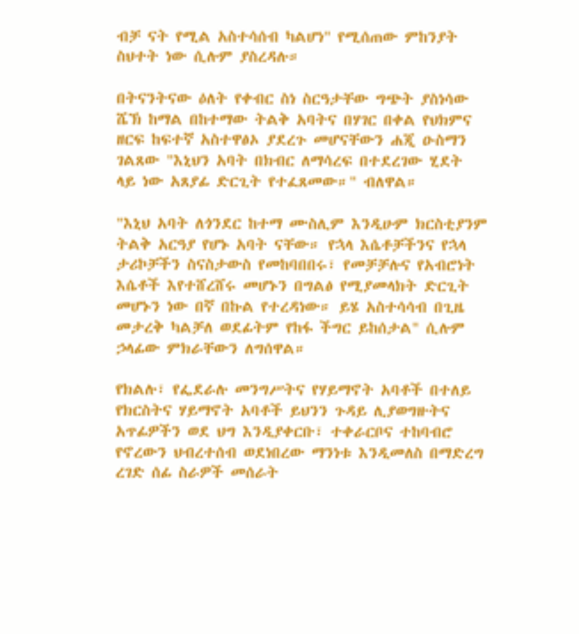ብቻ ናት የሚል አስተሳሰብ ካልሆነ" የሚሰጠው ምከንያት ስህተት ነው ሲሉም ያስረዳሉ።

በትናንትናው ዕለት የቀብር ስነ ስርዓታቸው ግጭት ያስነሳው ሼኽ ከማል በከተማው ትልቅ አባትና በሃገር በቀል የህክምና ዘርፍ ከፍተኛ አስተዋፅኦ ያደረጉ መሆናቸውን ሐጂ ዑስማን ገልጸው "እኒህን አባት በክብር ለማሳረፍ በተደረገው ሂደት ላይ ነው አጸያፊ ድርጊት የተፈጸመው።" ብለዋል።

"እኒህ አባት ለጎንደር ከተማ ሙስሊም እንዲሁም ክርስቲያንም ትልቅ አርዓያ የሆኑ አባት ናቸው። የኋላ እሴቶቻችንና የኋላ ታሪኮቻችን ስናስታውስ የመከባበበሩ፣ የመቻቻሉና የአብሮነት እሴቶች እየተሸረሸሩ መሆኑን በግልፅ የሚያመላክት ድርጊት መሆኑን ነው በኛ በኩል የተረዳነው። ይሄ አስተሳሳብ በጊዜ መታረቅ ካልቻለ ወደፊትም የከፋ ችግር ይከሰታል" ሲሉም ኃላፊው ምክራቸውን ለግሰዋል።

የክልሉ፣ የፌደራሉ መንግሥትና የሃይማኖት አባቶች በተለይ የክርስትና ሃይማኖት አባቶች ይህንን ጉዳይ ሊያወግዙትና አጥፊዎችን ወደ ህግ እንዲያቀርቡ፣ ተቀራርቦና ተከባብሮ የኖረውን ህብረተሰብ ወደነበረው ማንነቱ እንዲመለስ በማድረግ ረገድ ሰፊ ስራዎች መሰራት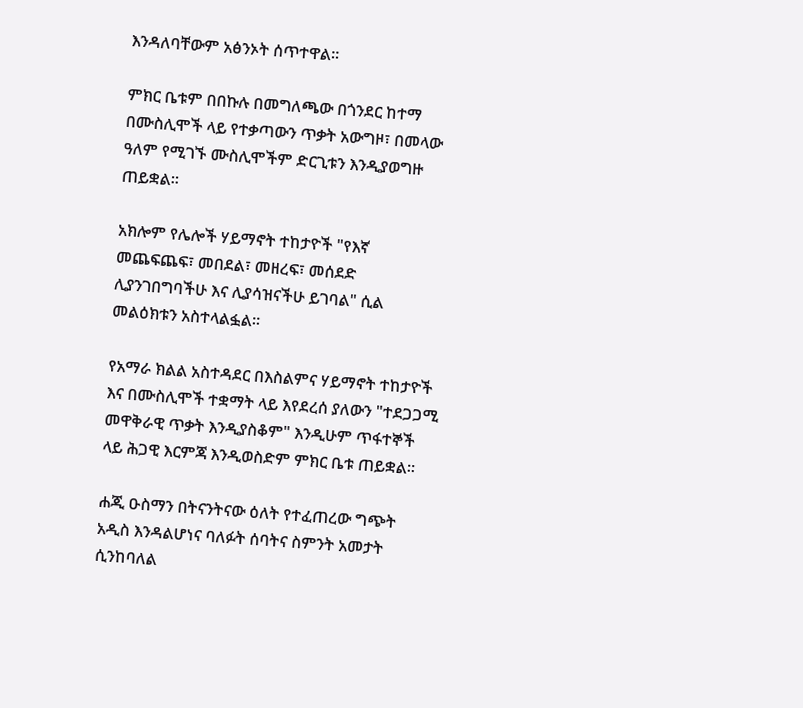እንዳለባቸውም አፅንኦት ሰጥተዋል።

ምክር ቤቱም በበኩሉ በመግለጫው በጎንደር ከተማ በሙስሊሞች ላይ የተቃጣውን ጥቃት አውግዞ፣ በመላው ዓለም የሚገኙ ሙስሊሞችም ድርጊቱን እንዲያወግዙ ጠይቋል።

አክሎም የሌሎች ሃይማኖት ተከታዮች "የእኛ መጨፍጨፍ፣ መበደል፣ መዘረፍ፣ መሰደድ ሊያንገበግባችሁ እና ሊያሳዝናችሁ ይገባል" ሲል መልዕክቱን አስተላልፏል።

የአማራ ክልል አስተዳደር በእስልምና ሃይማኖት ተከታዮች እና በሙስሊሞች ተቋማት ላይ እየደረሰ ያለውን "ተደጋጋሚ መዋቅራዊ ጥቃት እንዲያስቆም" እንዲሁም ጥፋተኞች ላይ ሕጋዊ እርምጃ እንዲወስድም ምክር ቤቱ ጠይቋል።

ሐጂ ዑስማን በትናንትናው ዕለት የተፈጠረው ግጭት አዲስ እንዳልሆነና ባለፉት ሰባትና ስምንት አመታት ሲንከባለል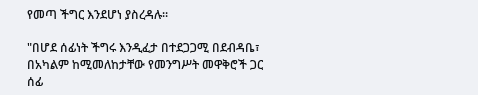የመጣ ችግር እንደሆነ ያስረዳሉ።

"በሆደ ሰፊነት ችግሩ እንዲፈታ በተደጋጋሚ በደብዳቤ፣ በአካልም ከሚመለከታቸው የመንግሥት መዋቅሮች ጋር ሰፊ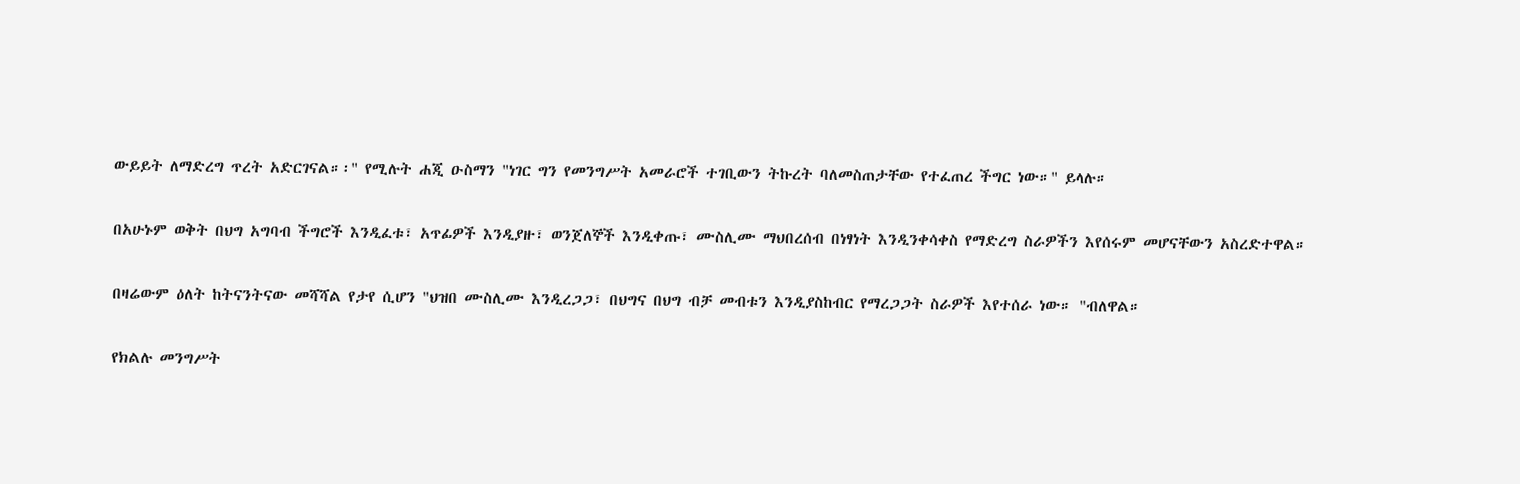ውይይት ለማድረግ ጥረት አድርገናል።፡" የሚሉት ሐጂ ዑስማን "ነገር ግን የመንግሥት አመራሮች ተገቢውን ትኩረት ባለመስጠታቸው የተፈጠረ ችግር ነው።" ይላሉ።

በአሁኑም ወቅት በህግ አግባብ ችግሮች እንዲፈቱ፣ አጥፊዎች እንዲያዙ፣ ወንጀለኞች እንዲቀጡ፣ ሙስሊሙ ማህበረሰብ በነፃነት እንዲንቀሳቀስ የማድረግ ስራዎችን እየሰሩም መሆናቸውን አስረድተዋል።

በዛሬውም ዕለት ከትናንትናው መሻሻል የታየ ሲሆን "ህዝበ ሙስሊሙ እንዲረጋጋ፣ በህግና በህግ ብቻ መብቱን እንዲያስከብር የማረጋጋት ስራዎች እየተሰራ ነው። "ብለዋል።

የክልሉ መንግሥት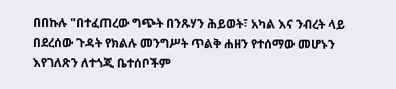በበኩሉ "በተፈጠረው ግጭት በንጹሃን ሕይወት፣ አካል እና ንብረት ላይ በደረሰው ጉዳት የክልሉ መንግሥት ጥልቅ ሐዘን የተሰማው መሆኑን እየገለጽን ለተጎጂ ቤተሰቦችም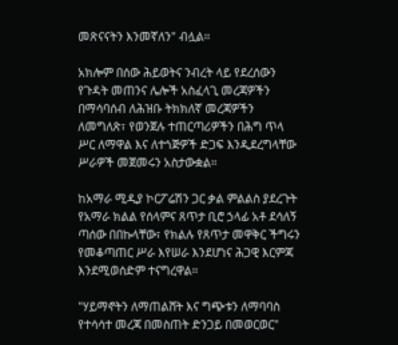መጽናናትን እንመኛለን" ብሏል።

አክሎም በሰው ሕይወትና ንብረት ላይ የደረሰውን የጉዳት መጠንና ሌሎች አስፈላጊ መረጃዎችን በማሳባሰብ ለሕዝቡ ትክክለኛ መረጃዎችን ለመግለጽ፣ የወንጀሉ ተጠርጣሪዎችን በሕግ ጥላ ሥር ለማዋል እና ለተጎጅዎች ድጋፍ እንዲደረግላቸው ሥራዎች መጀመሩን አስታውቋል።

ከአማራ ሚዲያ ኮርፖሬሽን ጋር ቃል ምልልስ ያደረጉት የአማራ ክልል የሰላምና ጸጥታ ቢሮ ኃላፊ አቶ ደሳለኝ ጣሰው በበኩላቸው፣ የክልሉ የጸጥታ መዋቅር ችግሩን የመቆጣጠር ሥራ እየሠራ እንደሆነና ሕጋዊ እርምጃ እንደሚወሰድም ተናግረዋል።

"ሃይማኖትን ለማጠልሸት እና ግጭቱን ለማባባስ የተሳሳተ መረጃ በመስጠት ድንጋይ በመወርወር"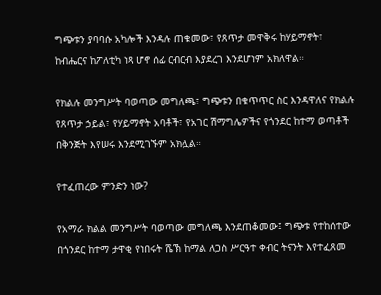ግጭቱን ያባባሱ አካሎች እንዳሉ ጠቁመው፣ የጸጥታ መዋቅሩ ከሃይማኖት፣ ከብሔርና ከፖለቲካ ነጻ ሆኖ ሰፊ ርብርብ እያደረገ እንደሆነም አክለዋል።

የክልሉ መንግሥት ባወጣው መግለጫ፣ ግጭቱን በቁጥጥር ስር እንዳዋለና የክልሉ የጸጥታ ኃይል፣ የሃይማኖት አባቶች፣ የአገር ሽማግሌዎችና የጎንደር ከተማ ወጣቶች በቅንጅት እየሠሩ እንደሚገኙም አክሏል።

የተፈጠረው ምንድን ነው?

የአማራ ክልል መንግሥት ባወጣው መግለጫ እንደጠቆመው፤ ግጭቱ የተከሰተው በጎንደር ከተማ ታዋቂ የነበሩት ሼኽ ከማል ለጋስ ሥርዓተ ቀብር ትናንት እየተፈጸመ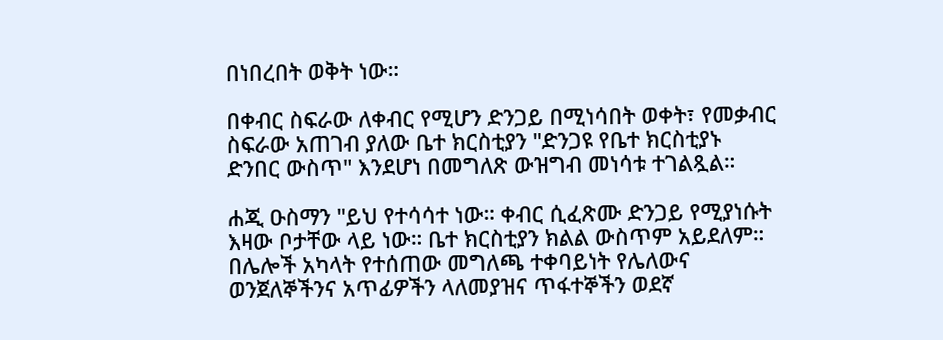በነበረበት ወቅት ነው።

በቀብር ስፍራው ለቀብር የሚሆን ድንጋይ በሚነሳበት ወቀት፣ የመቃብር ስፍራው አጠገብ ያለው ቤተ ክርስቲያን "ድንጋዩ የቤተ ክርስቲያኑ ድንበር ውስጥ" እንደሆነ በመግለጽ ውዝግብ መነሳቱ ተገልጿል።

ሐጂ ዑስማን "ይህ የተሳሳተ ነው። ቀብር ሲፈጽሙ ድንጋይ የሚያነሱት እዛው ቦታቸው ላይ ነው። ቤተ ክርስቲያን ክልል ውስጥም አይደለም። በሌሎች አካላት የተሰጠው መግለጫ ተቀባይነት የሌለውና ወንጀለኞችንና አጥፊዎችን ላለመያዝና ጥፋተኞችን ወደኛ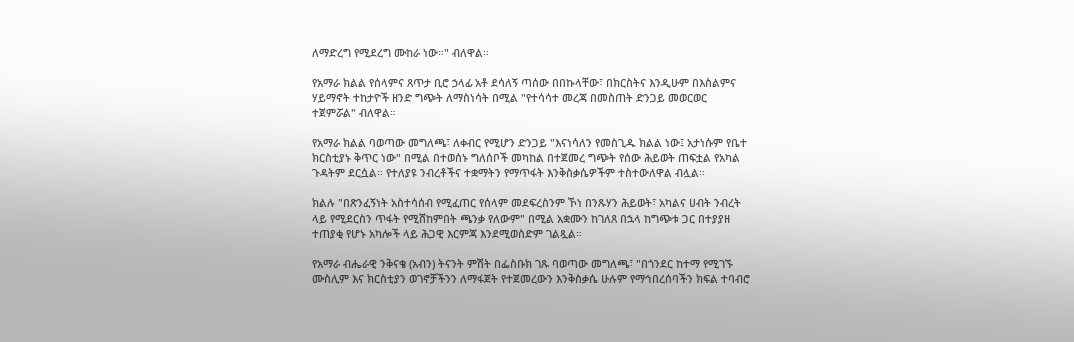ለማድረግ የሚደረግ ሙከራ ነው።" ብለዋል።

የአማራ ክልል የሰላምና ጸጥታ ቢሮ ኃላፊ አቶ ደሳለኝ ጣሰው በበኩላቸው፣ በክርስትና እንዲሁም በእስልምና ሃይማኖት ተከታዮች ዘንድ ግጭት ለማስነሳት በሚል "የተሳሳተ መረጃ በመስጠት ድንጋይ መወርወር ተጀምሯል" ብለዋል።

የአማራ ክልል ባወጣው መግለጫ፣ ለቀብር የሚሆን ድንጋይ "እናነሳለን የመስጊዱ ክልል ነው፤ አታነሱም የቤተ ክርስቲያኑ ቅጥር ነው" በሚል በተወሰኑ ግለሰቦች መካከል በተጀመረ ግጭት የሰው ሕይወት ጠፍቷል የአካል ጉዳትም ደርሷል። የተለያዩ ንብረቶችና ተቋማትን የማጥፋት እንቅስቃሴዎችም ተስተውለዋል ብሏል።

ክልሉ "በጽንፈኝነት አስተሳሰብ የሚፈጠር የሰላም መደፍረስንም ኾነ በንጹሃን ሕይወት፣ አካልና ሀብት ንብረት ላይ የሚደርስን ጥፋት የሚሸከምበት ጫንቃ የለውም" በሚል አቋሙን ከገለጸ በኋላ ከግጭቱ ጋር በተያያዘ ተጠያቂ የሆኑ አካሎች ላይ ሕጋዊ እርምጃ እንደሚወስድም ገልጿል።

የአማራ ብሔራዊ ንቅናቄ (አብን) ትናንት ምሽት በፌስቡክ ገጹ ባወጣው መግለጫ፣ "በጎንደር ከተማ የሚገኙ ሙስሊም እና ክርስቲያን ወገኖቻችንን ለማፋጀት የተጀመረውን እንቅስቃሴ ሁሉም የማኅበረሰባችን ክፍል ተባብሮ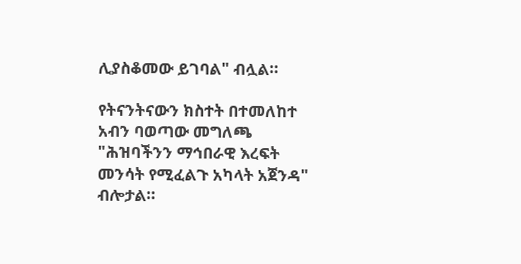ሊያስቆመው ይገባል" ብሏል።

የትናንትናውን ክስተት በተመለከተ አብን ባወጣው መግለጫ "ሕዝባችንን ማኅበራዊ እረፍት መንሳት የሚፈልጉ አካላት አጀንዳ" ብሎታል።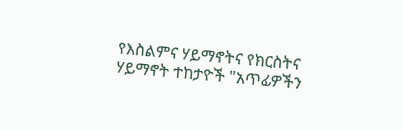የእስልምና ሃይማኖትና የክርስትና ሃይማኖት ተከታዮች "አጥፊዎችን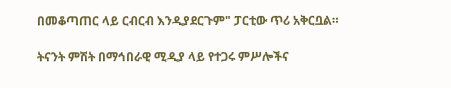በመቆጣጠር ላይ ርብርብ እንዲያደርጉም" ፓርቲው ጥሪ አቅርቧል።

ትናንት ምሽት በማኅበራዊ ሚዲያ ላይ የተጋሩ ምሥሎችና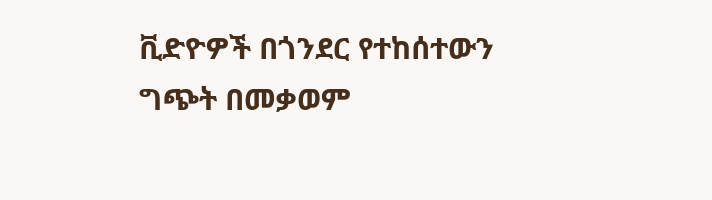ቪድዮዎች በጎንደር የተከሰተውን ግጭት በመቃወም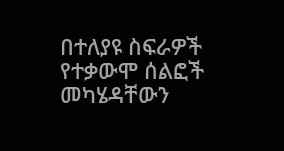በተለያዩ ስፍራዎች የተቃውሞ ሰልፎች መካሄዳቸውን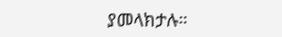ያመላክታሉ።